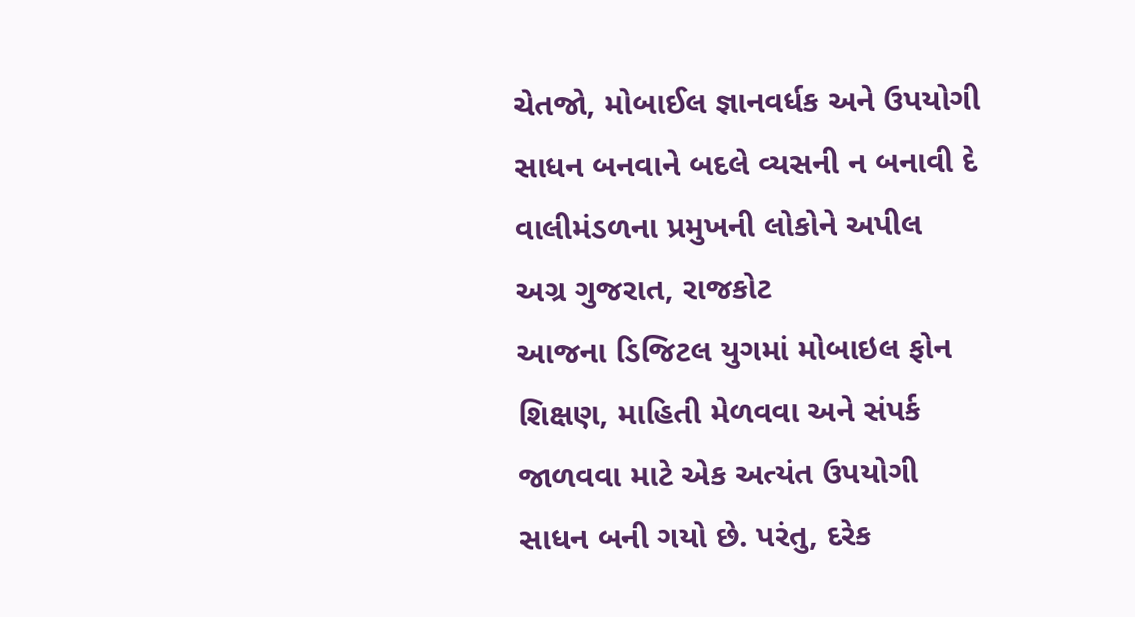ચેતજો, મોબાઈલ જ્ઞાનવર્ધક અને ઉપયોગી સાધન બનવાને બદલે વ્યસની ન બનાવી દે
વાલીમંડળના પ્રમુખની લોકોને અપીલ
અગ્ર ગુજરાત, રાજકોટ
આજના ડિજિટલ યુગમાં મોબાઇલ ફોન શિક્ષણ, માહિતી મેળવવા અને સંપર્ક જાળવવા માટે એક અત્યંત ઉપયોગી સાધન બની ગયો છે. પરંતુ, દરેક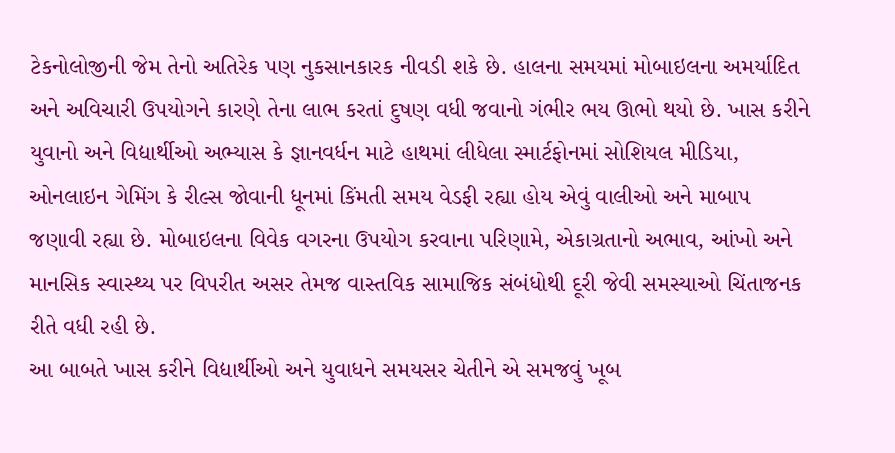ટેકનોલોજીની જેમ તેનો અતિરેક પણ નુકસાનકારક નીવડી શકે છે. હાલના સમયમાં મોબાઇલના અમર્યાદિત અને અવિચારી ઉપયોગને કારણે તેના લાભ કરતાં દુષણ વધી જવાનો ગંભીર ભય ઊભો થયો છે. ખાસ કરીને યુવાનો અને વિદ્યાર્થીઓ અભ્યાસ કે જ્ઞાનવર્ધન માટે હાથમાં લીધેલા સ્માર્ટફોનમાં સોશિયલ મીડિયા, ઓનલાઇન ગેમિંગ કે રીલ્સ જોવાની ધૂનમાં કિંમતી સમય વેડફી રહ્યા હોય એવું વાલીઓ અને માબાપ જણાવી રહ્યા છે. મોબાઇલના વિવેક વગરના ઉપયોગ કરવાના પરિણામે, એકાગ્રતાનો અભાવ, આંખો અને માનસિક સ્વાસ્થ્ય પર વિપરીત અસર તેમજ વાસ્તવિક સામાજિક સંબંધોથી દૂરી જેવી સમસ્યાઓ ચિંતાજનક રીતે વધી રહી છે.
આ બાબતે ખાસ કરીને વિદ્યાર્થીઓ અને યુવાધને સમયસર ચેતીને એ સમજવું ખૂબ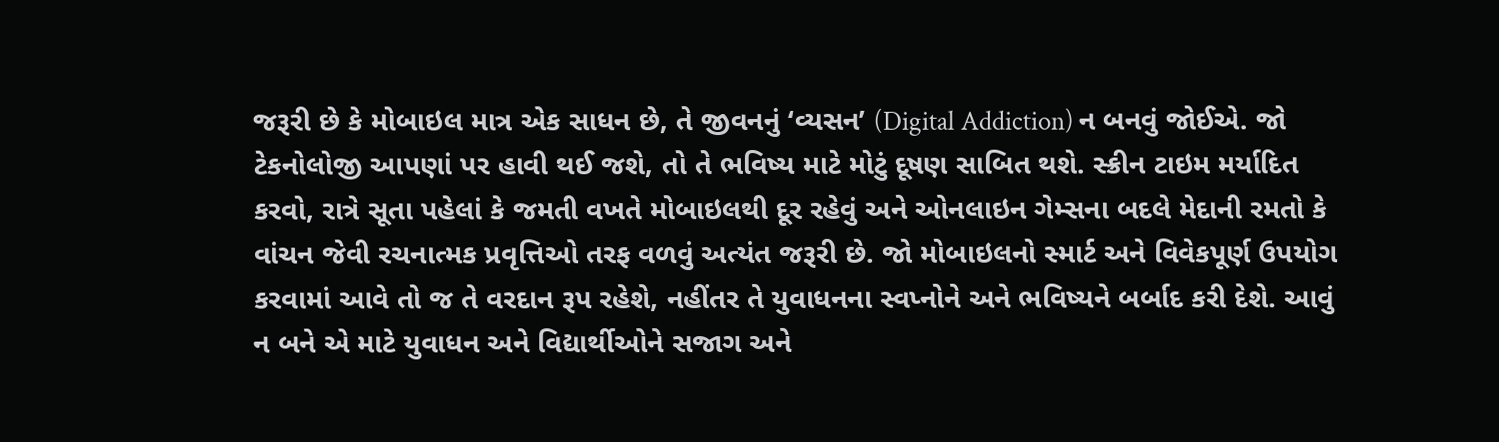જરૂરી છે કે મોબાઇલ માત્ર એક સાધન છે, તે જીવનનું ‘વ્યસન’ (Digital Addiction) ન બનવું જોઈએ. જો ટેકનોલોજી આપણાં પર હાવી થઈ જશે, તો તે ભવિષ્ય માટે મોટું દૂષણ સાબિત થશે. સ્ક્રીન ટાઇમ મર્યાદિત કરવો, રાત્રે સૂતા પહેલાં કે જમતી વખતે મોબાઇલથી દૂર રહેવું અને ઓનલાઇન ગેમ્સના બદલે મેદાની રમતો કે વાંચન જેવી રચનાત્મક પ્રવૃત્તિઓ તરફ વળવું અત્યંત જરૂરી છે. જો મોબાઇલનો સ્માર્ટ અને વિવેકપૂર્ણ ઉપયોગ કરવામાં આવે તો જ તે વરદાન રૂપ રહેશે, નહીંતર તે યુવાધનના સ્વપ્નોને અને ભવિષ્યને બર્બાદ કરી દેશે. આવું ન બને એ માટે યુવાધન અને વિદ્યાર્થીઓને સજાગ અને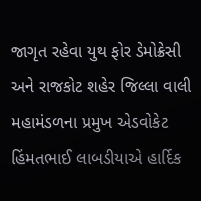જાગૃત રહેવા યુથ ફોર ડેમોક્રેસી અને રાજકોટ શહેર જિલ્લા વાલી મહામંડળના પ્રમુખ એડવોકેટ હિંમતભાઈ લાબડીયાએ હાર્દિક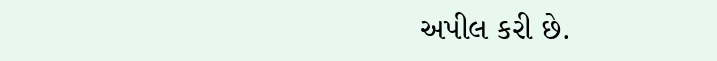અપીલ કરી છે.